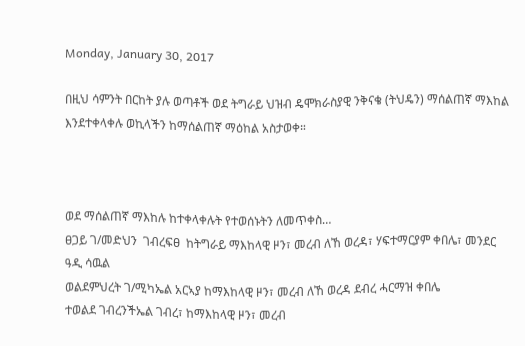Monday, January 30, 2017

በዚህ ሳምንት በርከት ያሉ ወጣቶች ወደ ትግራይ ህዝብ ዴሞክራስያዊ ንቅናቄ (ትህዴን) ማሰልጠኛ ማእከል እንደተቀላቀሉ ወኪላችን ከማሰልጠኛ ማዕከል አስታወቀ።



ወደ ማሰልጠኛ ማእከሉ ከተቀላቀሉት የተወሰኑትን ለመጥቀስ…
ፀጋይ ገ/መድህን  ገብረፍፀ  ከትግራይ ማእከላዊ ዞን፣ መረብ ለኸ ወረዳ፣ ሃፍተማርያም ቀበሌ፣ መንደር ዓዲ ሳዉል
ወልደምህረት ገ/ሚካኤል አርኣያ ከማእከላዊ ዞን፣ መረብ ለኸ ወረዳ ደብረ ሓርማዝ ቀበሌ
ተወልደ ገብረንችኤል ገብረ፣ ከማእከላዊ ዞን፣ መረብ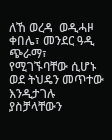ለኸ ወረዳ  ወዲሓዞ ቀበሌ፣ መንደር ዓዲ ጭራማ፣ የሚገኙባቸው ሲሆኑ ወደ ትህዴን መጥተው እንዲታገሉ ያስቻላቸውን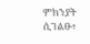ምክንያት ሲገልፁ፣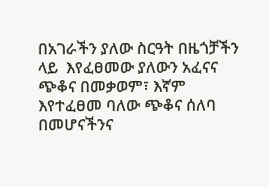በአገራችን ያለው ስርዓት በዜጎቻችን ላይ  እየፈፀመው ያለውን አፈናና ጭቆና በመቃወም፣ እኛም እየተፈፀመ ባለው ጭቆና ሰለባ በመሆናችንና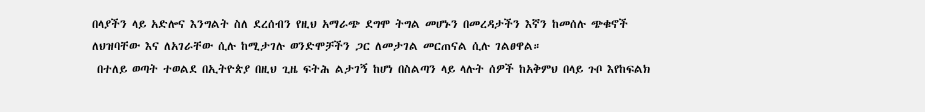በላያችን ላይ አድሎና እንግልት ስለ ደረሰብን የዚህ አማራጭ ደግሞ ትግል መሆኑን በመረዳታችን እኛን ከመሰሉ ጭቁኖች ለህዝባቸው እና ለአገራቸው ሲሉ ከሚታገሉ ወንድሞቻችን ጋር ለመታገል መርጠናል ሲሉ ገልፀዋል።
 በተለይ ወጣት ተወልደ በኢትዮጵያ በዚህ ጊዜ ፍትሕ ልታገኝ ከሆነ በስልጣን ላይ ላሉት ሰዎች ከአቅምህ በላይ ጉቦ እየከፍልክ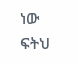ነው ፍትህ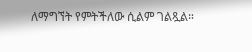ለማግኘት የምትችለው ሲልም ገልጿል።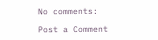No comments:

Post a Comment